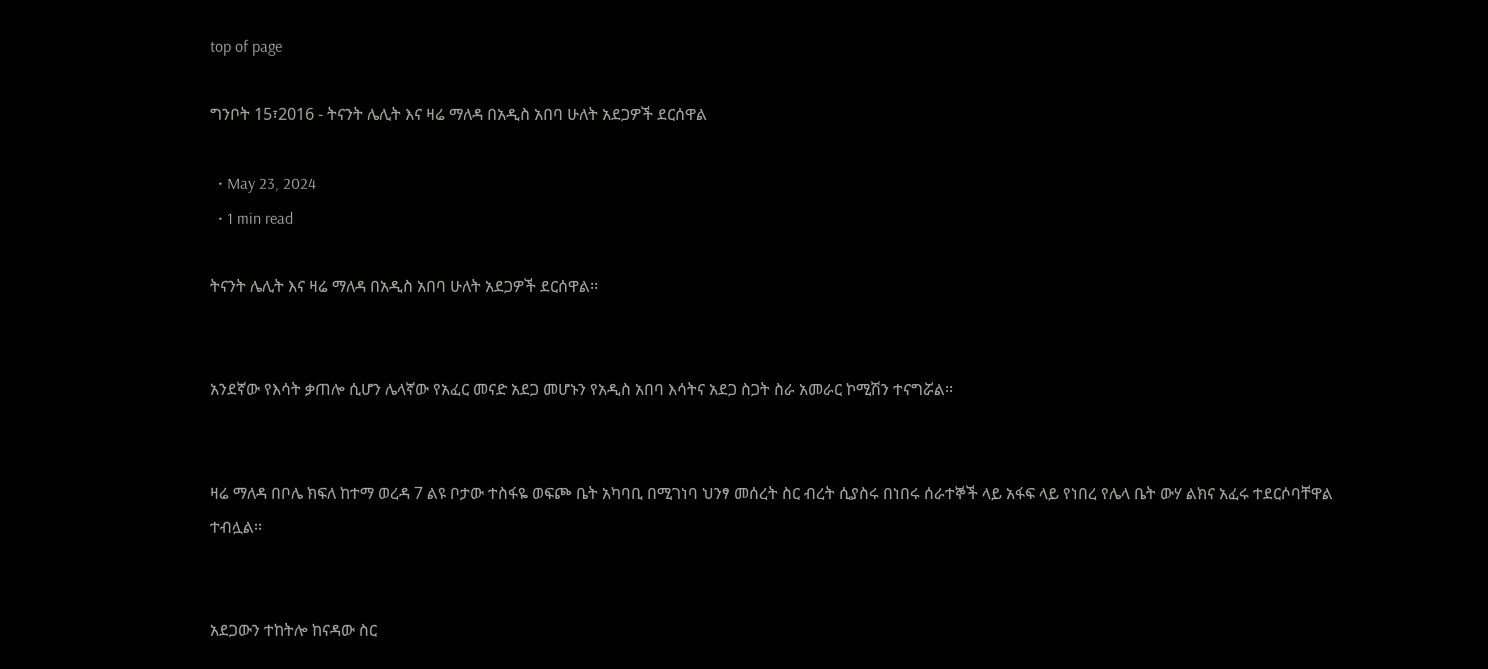top of page

ግንቦት 15፣2016 - ትናንት ሌሊት እና ዛሬ ማለዳ በአዲስ አበባ ሁለት አደጋዎች ደርሰዋል

  • May 23, 2024
  • 1 min read

ትናንት ሌሊት እና ዛሬ ማለዳ በአዲስ አበባ ሁለት አደጋዎች ደርሰዋል፡፡


አንደኛው የእሳት ቃጠሎ ሲሆን ሌላኛው የአፈር መናድ አደጋ መሆኑን የአዲስ አበባ እሳትና አደጋ ስጋት ስራ አመራር ኮሚሽን ተናግሯል፡፡


ዛሬ ማለዳ በቦሌ ክፍለ ከተማ ወረዳ 7 ልዩ ቦታው ተስፋዬ ወፍጮ ቤት አካባቢ በሚገነባ ህንፃ መሰረት ስር ብረት ሲያስሩ በነበሩ ሰራተኞች ላይ አፋፍ ላይ የነበረ የሌላ ቤት ውሃ ልክና አፈሩ ተደርሶባቸዋል ተብሏል፡፡


አደጋውን ተከትሎ ከናዳው ስር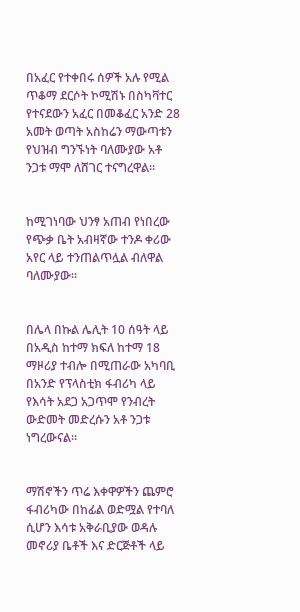በአፈር የተቀበሩ ሰዎች አሉ የሚል ጥቆማ ደርሶት ኮሚሽኑ በስካቫተር የተናደውን አፈር በመቆፈር አንድ 28 አመት ወጣት አስከሬን ማውጣቱን የህዝብ ግንኙነት ባለሙያው አቶ ንጋቱ ማሞ ለሸገር ተናግረዋል፡፡


ከሚገነባው ህንፃ አጠብ የነበረው የጭቃ ቤት አብዛኛው ተንዶ ቀሪው አየር ላይ ተንጠልጥሏል ብለዋል ባለሙያው፡፡


በሌላ በኩል ሌሊት 10 ሰዓት ላይ በአዲስ ከተማ ክፍለ ከተማ 18 ማዞሪያ ተብሎ በሚጠራው አካባቢ በአንድ የፕላስቲክ ፋብሪካ ላይ የእሳት አደጋ አጋጥሞ የንብረት ውድመት መድረሱን አቶ ንጋቱ ነግረውናል፡፡


ማሽኖችን ጥሬ እቀዋዎችን ጨምሮ ፋብሪካው በከፊል ወድሟል የተባለ ሲሆን እሳቱ አቅራቢያው ወዳሉ መኖሪያ ቤቶች እና ድርጅቶች ላይ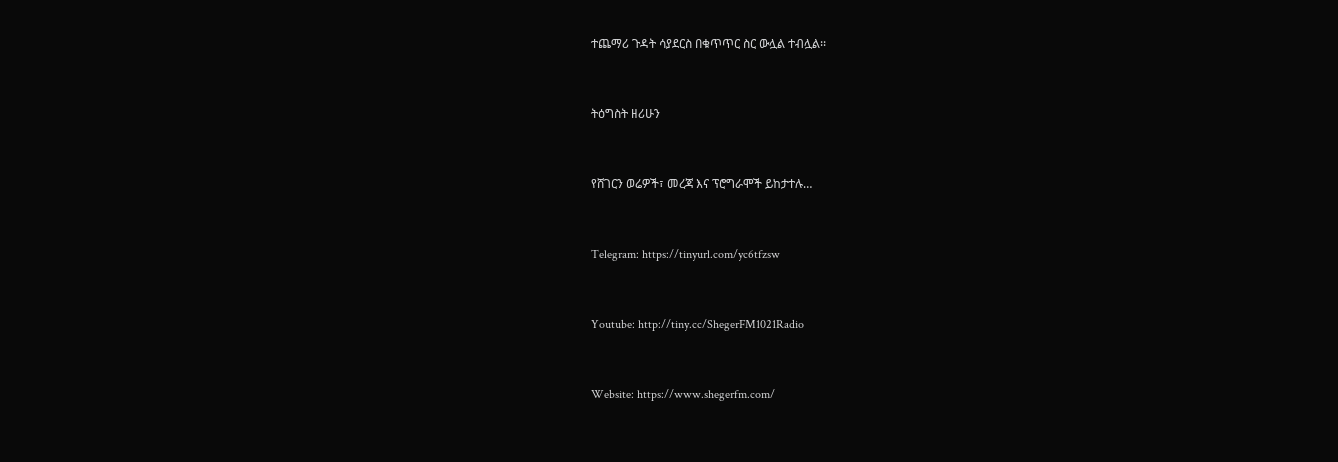ተጨማሪ ጉዳት ሳያደርስ በቁጥጥር ስር ውሏል ተብሏል፡፡


ትዕግስት ዘሪሁን


የሸገርን ወሬዎች፣ መረጃ እና ፕሮግራሞች ይከታተሉ…


Telegram: https://tinyurl.com/yc6tfzsw


Youtube: http://tiny.cc/ShegerFM1021Radio


Website: https://www.shegerfm.com/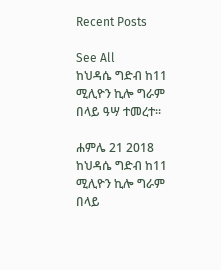Recent Posts

See All
ከህዳሴ ግድብ ከ11 ሚሊዮን ኪሎ ግራም በላይ ዓሣ ተመረተ፡፡

ሐምሌ 21 2018 ከህዳሴ ግድብ ከ11 ሚሊዮን ኪሎ ግራም በላይ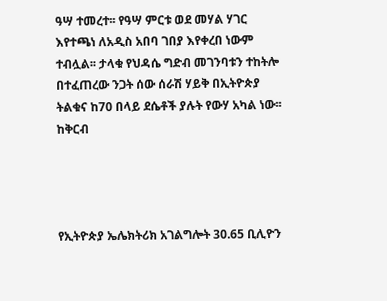ዓሣ ተመረተ፡፡ የዓሣ ምርቱ ወደ መሃል ሃገር እየተጫነ ለአዲስ አበባ ገበያ እየቀረበ ነውም ተብሏል፡፡ ታላቁ የህዳሴ ግድብ መገንባቱን ተከትሎ በተፈጠረው ንጋት ሰው ሰራሽ ሃይቅ በኢትዮጵያ ትልቁና ከ70 በላይ ደሴቶች ያሉት የውሃ አካል ነው፡፡ ከቅርብ




የኢትዮጵያ ኤሌክትሪክ አገልግሎት 30.65 ቢሊዮን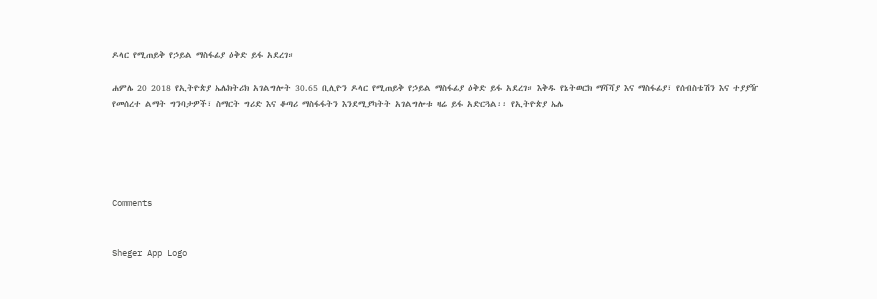ዶላር የሚጠይቅ የኃይል ማስፋፊያ ዕቅድ ይፋ አደረገ።

ሐምሌ 20 2018 የኢትዮጵያ ኤሌክትሪክ አገልግሎት 30.65 ቢሊዮን ዶላር የሚጠይቅ የኃይል ማስፋፊያ ዕቅድ ይፋ አደረገ። እቅዱ የኔትወርክ ማሻሻያ እና ማስፋፊያ፣ የሰብስቴሽን እና ተያያዥ የመሰረተ ልማት ግንባታዎች፣ ስማርት ግሪድ እና ቆጣሪ ማስፋፋትን እንደሚያካትት አገልግሎቱ ዛሬ ይፋ አድርጓል፡፡ የኢትዮጵያ ኤሌ





Comments


Sheger App Logo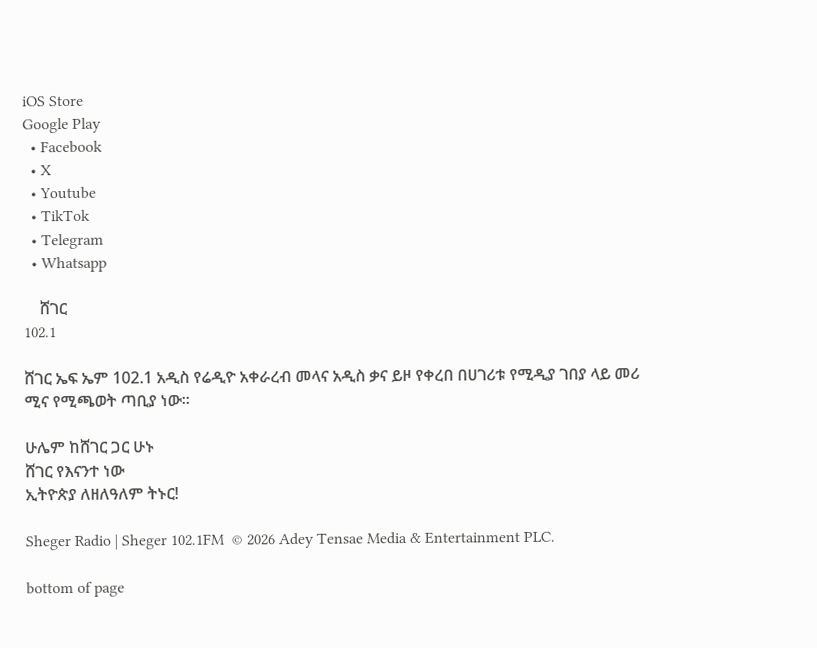iOS Store
Google Play
  • Facebook
  • X
  • Youtube
  • TikTok
  • Telegram
  • Whatsapp

    ሸገር
102.1

ሸገር ኤፍ ኤም 102.1 አዲስ የሬዲዮ አቀራረብ መላና አዲስ ቃና ይዞ የቀረበ በሀገሪቱ የሚዲያ ገበያ ላይ መሪ ሚና የሚጫወት ጣቢያ ነው፡፡

ሁሌም ከሸገር ጋር ሁኑ
ሸገር የእናንተ ነው
ኢትዮጵያ ለዘለዓለም ትኑር!

Sheger Radio | Sheger 102.1FM  © 2026 Adey Tensae Media & Entertainment PLC.

bottom of page